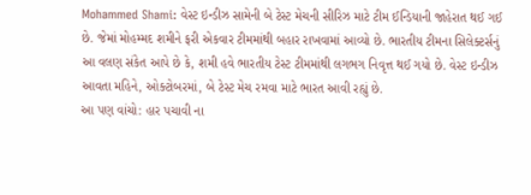Mohammed Shami: વેસ્ટ ઇન્ડીઝ સામેની બે ટેસ્ટ મેચની સીરિઝ માટે ટીમ ઈન્ડિયાની જાહેરાત થઈ ગઈ છે. જેમાં મોહમ્મદ શમીને ફરી એકવાર ટીમમાંથી બહાર રાખવામાં આવ્યો છે. ભારતીય ટીમના સિલેક્ટર્સનું આ વલણ સંકેત આપે છે કે, શમી હવે ભારતીય ટેસ્ટ ટીમમાંથી લગભગ નિવૃત્ત થઈ ગયો છે. વેસ્ટ ઇન્ડીઝ આવતા મહિને, ઓક્ટોબરમાં, બે ટેસ્ટ મેચ રમવા માટે ભારત આવી રહ્યું છે.
આ પણ વાંચો: હાર પચાવી ના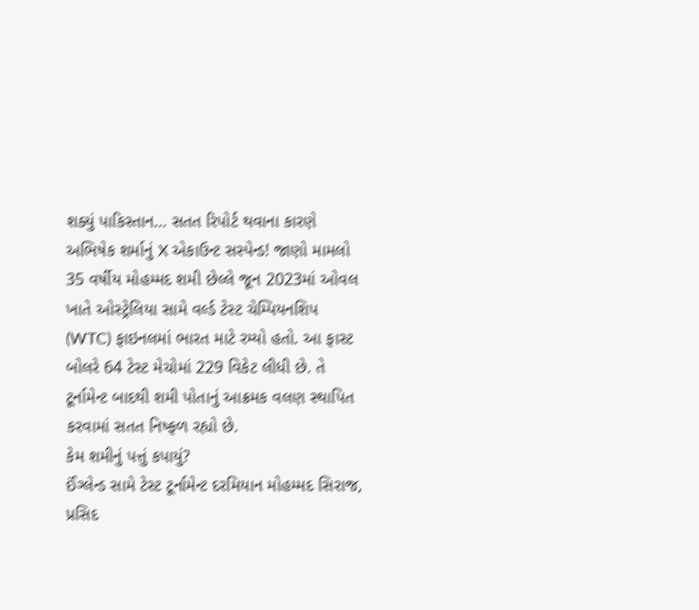શક્યું પાકિસ્તાન… સતત રિપોર્ટ થવાના કારણે અભિષેક શર્માનું X એકાઉન્ટ સસ્પેન્ડ! જાણો મામલો
35 વર્ષીય મોહમ્મદ શમી છેલ્લે જૂન 2023માં ઓવલ ખાતે ઓસ્ટ્રેલિયા સામે વર્લ્ડ ટેસ્ટ ચેમ્પિયનશિપ (WTC) ફાઇનલમાં ભારત માટે રમ્યો હતો. આ ફાસ્ટ બોલરે 64 ટેસ્ટ મેચોમાં 229 વિકેટ લીધી છે. તે ટૂર્નામેન્ટ બાદથી શમી પોતાનું આક્રમક વલણ સ્થાપિત કરવામાં સતત નિષ્ફળ રહ્યો છે.
કેમ શમીનું પત્તું કપાયું?
ઈંગ્લેન્ડ સામે ટેસ્ટ ટૂર્નામેન્ટ દરમિયાન મોહમ્મદ સિરાજ, પ્રસિદ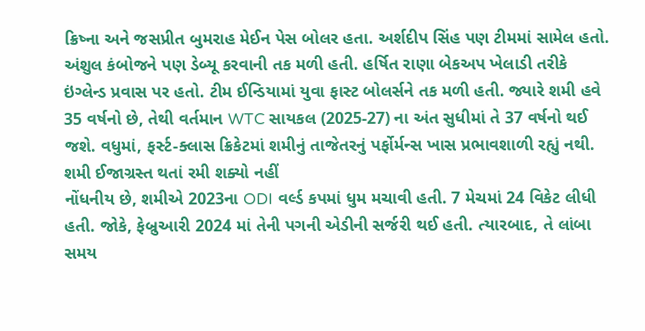ક્રિષ્ના અને જસપ્રીત બુમરાહ મેઈન પેસ બોલર હતા. અર્શદીપ સિંહ પણ ટીમમાં સામેલ હતો. અંશુલ કંબોજને પણ ડેબ્યૂ કરવાની તક મળી હતી. હર્ષિત રાણા બેકઅપ ખેલાડી તરીકે ઇંગ્લેન્ડ પ્રવાસ પર હતો. ટીમ ઈન્ડિયામાં યુવા ફાસ્ટ બોલર્સને તક મળી હતી. જ્યારે શમી હવે 35 વર્ષનો છે, તેથી વર્તમાન WTC સાયકલ (2025-27) ના અંત સુધીમાં તે 37 વર્ષનો થઈ જશે. વધુમાં, ફર્સ્ટ-ક્લાસ ક્રિકેટમાં શમીનું તાજેતરનું પર્ફોર્મન્સ ખાસ પ્રભાવશાળી રહ્યું નથી.
શમી ઈજાગ્રસ્ત થતાં રમી શક્યો નહીં
નોંધનીય છે, શમીએ 2023ના ODI વર્લ્ડ કપમાં ધુમ મચાવી હતી. 7 મેચમાં 24 વિકેટ લીધી હતી. જોકે, ફેબ્રુઆરી 2024 માં તેની પગની એડીની સર્જરી થઈ હતી. ત્યારબાદ, તે લાંબા સમય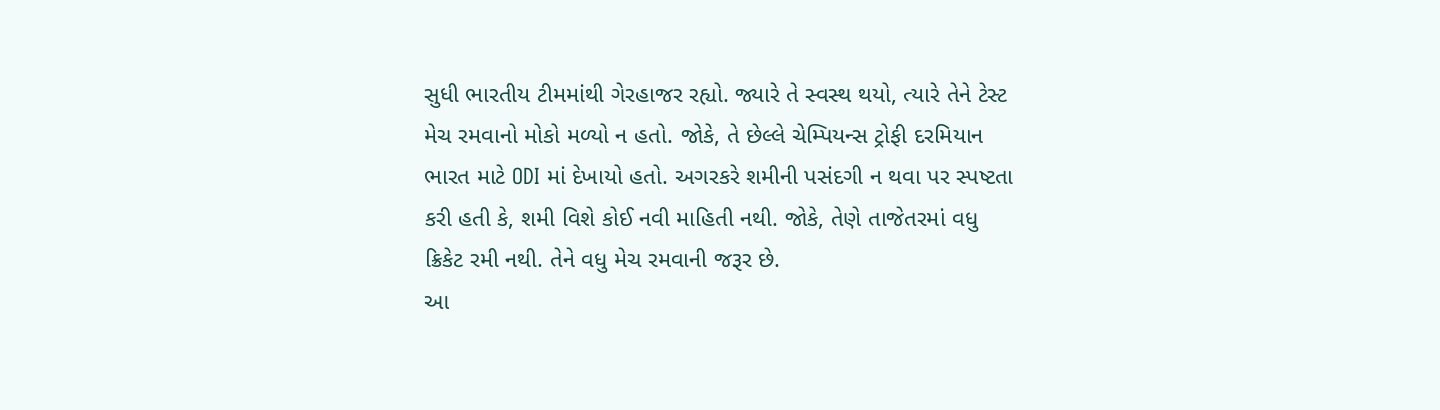સુધી ભારતીય ટીમમાંથી ગેરહાજર રહ્યો. જ્યારે તે સ્વસ્થ થયો, ત્યારે તેને ટેસ્ટ મેચ રમવાનો મોકો મળ્યો ન હતો. જોકે, તે છેલ્લે ચેમ્પિયન્સ ટ્રોફી દરમિયાન ભારત માટે ODI માં દેખાયો હતો. અગરકરે શમીની પસંદગી ન થવા પર સ્પષ્ટતા કરી હતી કે, શમી વિશે કોઈ નવી માહિતી નથી. જોકે, તેણે તાજેતરમાં વધુ ક્રિકેટ રમી નથી. તેને વધુ મેચ રમવાની જરૂર છે.
આ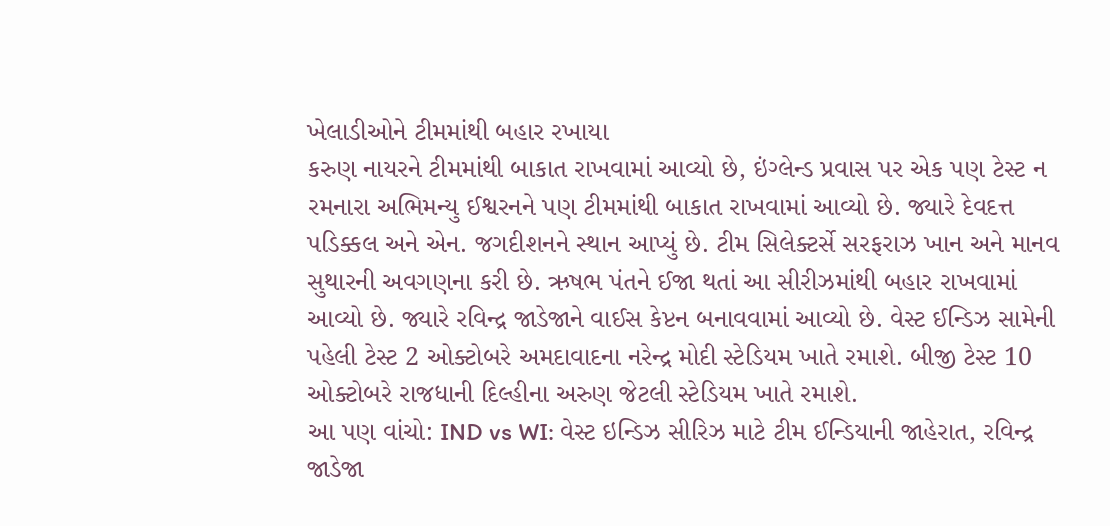ખેલાડીઓને ટીમમાંથી બહાર રખાયા
કરુણ નાયરને ટીમમાંથી બાકાત રાખવામાં આવ્યો છે, ઇંગ્લેન્ડ પ્રવાસ પર એક પણ ટેસ્ટ ન રમનારા અભિમન્યુ ઈશ્વરનને પણ ટીમમાંથી બાકાત રાખવામાં આવ્યો છે. જ્યારે દેવદત્ત પડિક્કલ અને એન. જગદીશનને સ્થાન આપ્યું છે. ટીમ સિલેક્ટર્સે સરફરાઝ ખાન અને માનવ સુથારની અવગણના કરી છે. ઋષભ પંતને ઈજા થતાં આ સીરીઝમાંથી બહાર રાખવામાં આવ્યો છે. જ્યારે રવિન્દ્ર જાડેજાને વાઈસ કેપ્ટન બનાવવામાં આવ્યો છે. વેસ્ટ ઈન્ડિઝ સામેની પહેલી ટેસ્ટ 2 ઓક્ટોબરે અમદાવાદના નરેન્દ્ર મોદી સ્ટેડિયમ ખાતે રમાશે. બીજી ટેસ્ટ 10 ઓક્ટોબરે રાજધાની દિલ્હીના અરુણ જેટલી સ્ટેડિયમ ખાતે રમાશે.
આ પણ વાંચો: IND vs WI: વેસ્ટ ઇન્ડિઝ સીરિઝ માટે ટીમ ઈન્ડિયાની જાહેરાત, રવિન્દ્ર જાડેજા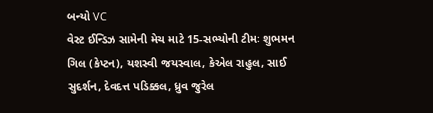બન્યો VC
વેસ્ટ ઈન્ડિઝ સામેની મેચ માટે 15-સભ્યોની ટીમઃ શુભમન ગિલ (કેપ્ટન), યશસ્વી જયસ્વાલ, કેએલ રાહુલ, સાઈ સુદર્શન, દેવદત્ત પડિક્કલ, ધ્રુવ જુરેલ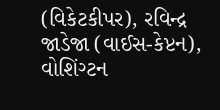(વિકેટકીપર), રવિન્દ્ર જાડેજા (વાઈસ-કેપ્ટન), વોશિંગ્ટન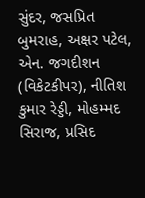સુંદર, જસપ્રિત બુમરાહ, અક્ષર પટેલ, એન. જગદીશન (વિકેટકીપર), નીતિશ કુમાર રેડ્ડી, મોહમ્મદ સિરાજ, પ્રસિદ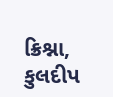ક્રિશ્ના, કુલદીપ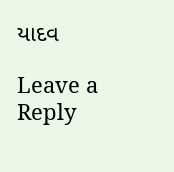યાદવ

Leave a Reply